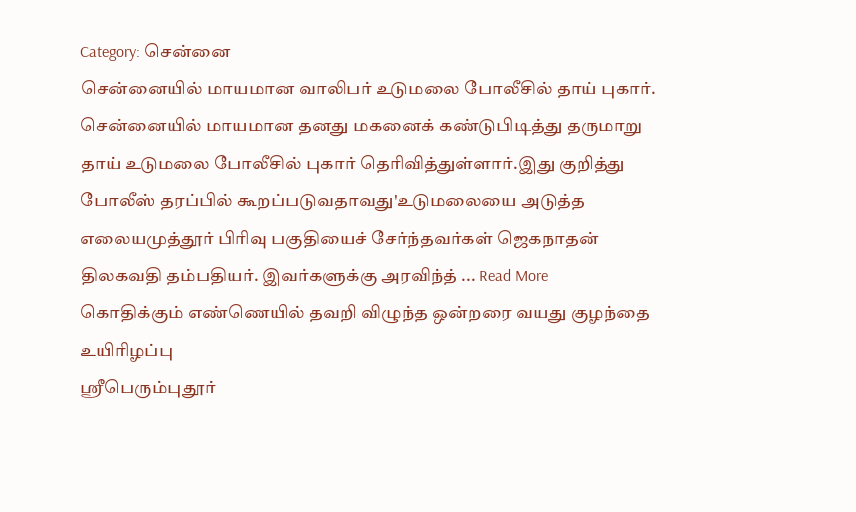Category: சென்னை
சென்னையில் மாயமான வாலிபர் உடுமலை போலீசில் தாய் புகார்.
சென்னையில் மாயமான தனது மகனைக் கண்டுபிடித்து தருமாறு தாய் உடுமலை போலீசில் புகார் தெரிவித்துள்ளார்.இது குறித்து போலீஸ் தரப்பில் கூறப்படுவதாவது'உடுமலையை அடுத்த எலையமுத்தூர் பிரிவு பகுதியைச் சேர்ந்தவர்கள் ஜெகநாதன் திலகவதி தம்பதியர். இவர்களுக்கு அரவிந்த் ... Read More
கொதிக்கும் எண்ணெயில் தவறி விழுந்த ஒன்றரை வயது குழந்தை உயிரிழப்பு
ஸ்ரீபெரும்புதூர்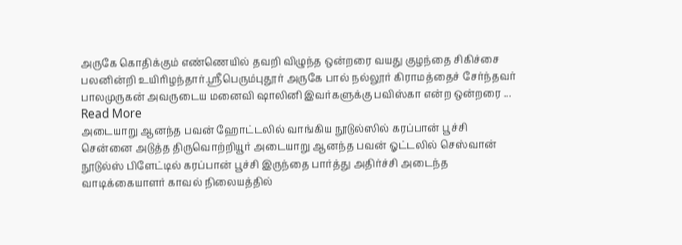அருகே கொதிக்கும் எண்ணெயில் தவறி விழுந்த ஒன்றரை வயது குழந்தை சிகிச்சை பலனின்றி உயிரிழந்தார்.ஸ்ரீபெரும்புதூர் அருகே பால் நல்லூர் கிராமத்தைச் சேர்ந்தவர் பாலமுருகன் அவருடைய மனைவி ஷாலினி இவர்களுக்கு பவிஸ்கா என்ற ஒன்றரை ... Read More
அடையாறு ஆனந்த பவன் ஹோட்டலில் வாங்கிய நூடுல்ஸில் கரப்பான் பூச்சி
சென்னை அடுத்த திருவொற்றியூர் அடையாறு ஆனந்த பவன் ஓட்டலில் செஸ்வான் நூடுல்ஸ் பிளேட்டில் கரப்பான் பூச்சி இருந்தை பார்த்து அதிர்ச்சி அடைந்த வாடிக்கையாளர் காவல் நிலையத்தில்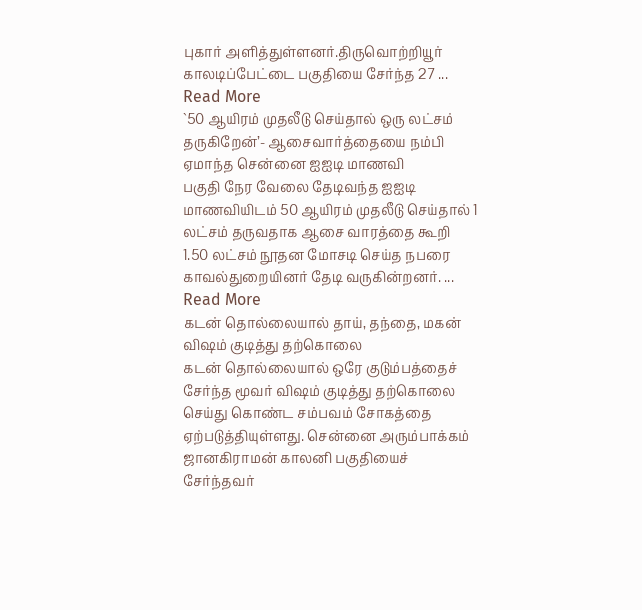புகார் அளித்துள்ளனர்.திருவொற்றியூர் காலடிப்பேட்டை பகுதியை சேர்ந்த 27 ... Read More
`50 ஆயிரம் முதலீடு செய்தால் ஒரு லட்சம் தருகிறேன்’- ஆசைவார்த்தையை நம்பி ஏமாந்த சென்னை ஐஐடி மாணவி
பகுதி நேர வேலை தேடிவந்த ஐஐடி மாணவியிடம் 50 ஆயிரம் முதலீடு செய்தால் 1 லட்சம் தருவதாக ஆசை வாரத்தை கூறி 1.50 லட்சம் நூதன மோசடி செய்த நபரை காவல்துறையினர் தேடி வருகின்றனர். ... Read More
கடன் தொல்லையால் தாய், தந்தை, மகன் விஷம் குடித்து தற்கொலை
கடன் தொல்லையால் ஒரே குடும்பத்தைச் சேர்ந்த மூவர் விஷம் குடித்து தற்கொலை செய்து கொண்ட சம்பவம் சோகத்தை ஏற்படுத்தியுள்ளது. சென்னை அரும்பாக்கம் ஜானகிராமன் காலனி பகுதியைச் சேர்ந்தவர்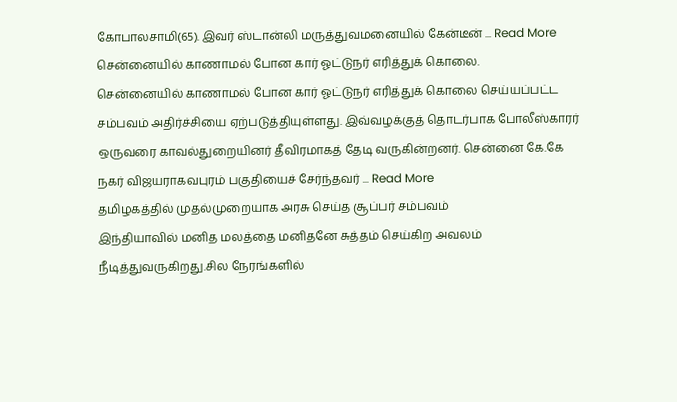கோபாலசாமி(65). இவர் ஸ்டான்லி மருத்துவமனையில் கேன்டீன் ... Read More
சென்னையில் காணாமல் போன கார் ஓட்டுநர் எரித்துக் கொலை.
சென்னையில் காணாமல் போன கார் ஓட்டுநர் எரித்துக் கொலை செய்யப்பட்ட சம்பவம் அதிர்ச்சியை ஏற்படுத்தியுள்ளது. இவ்வழக்குத் தொடர்பாக போலீஸ்காரர் ஒருவரை காவல்துறையினர் தீவிரமாகத் தேடி வருகின்றனர். சென்னை கே.கே நகர் விஜயராகவபுரம் பகுதியைச் சேர்ந்தவர் ... Read More
தமிழகத்தில் முதல்முறையாக அரசு செய்த சூப்பர் சம்பவம்
இந்தியாவில் மனித மலத்தை மனிதனே சுத்தம் செய்கிற அவலம் நீடித்துவருகிறது.சில நேரங்களில்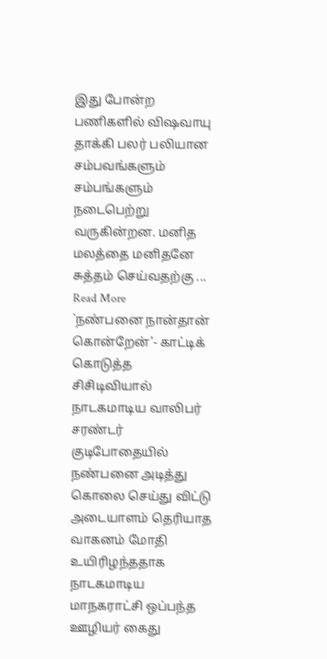இது போன்ற பணிகளில் விஷவாயு தாக்கி பலர் பலியான சம்பவங்களும் சம்பங்களும் நடைபெற்று வருகின்றன. மனித மலத்தை மனிதனே சுத்தம் செய்வதற்கு ... Read More
`நண்பனை நான்தான் கொன்றேன்’- காட்டிக் கொடுத்த சிசிடிவியால் நாடகமாடிய வாலிபர் சரண்டர்
குடிபோதையில் நண்பனை அடித்து கொலை செய்து விட்டு அடையாளம் தெரியாத வாகனம் மோதி உயிரிழந்ததாக நாடகமாடிய மாநகராட்சி ஒப்பந்த ஊழியர் கைது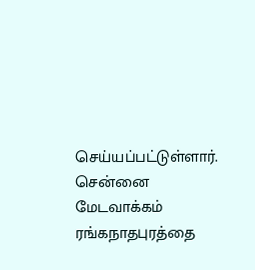செய்யப்பட்டுள்ளார். சென்னை மேடவாக்கம் ரங்கநாதபுரத்தை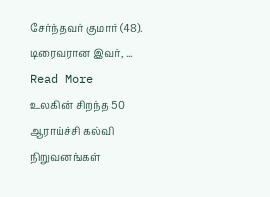சேர்ந்தவர் குமார் (48). டிரைவரான இவர், ... Read More
உலகின் சிறந்த 50 ஆராய்ச்சி கல்வி நிறுவனங்கள்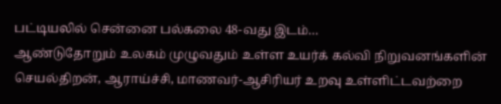பட்டியலில் சென்னை பல்கலை 48-வது இடம்…
ஆண்டுதோறும் உலகம் முழுவதும் உள்ள உயர்க் கல்வி நிறுவனங்களின் செயல்திறன், ஆராய்ச்சி, மாணவர்-ஆசிரியர் உறவு உள்ளிட்டவற்றை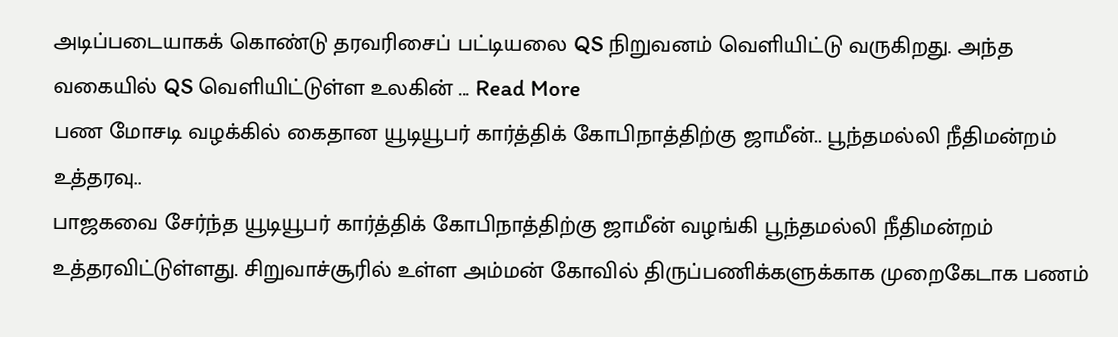அடிப்படையாகக் கொண்டு தரவரிசைப் பட்டியலை QS நிறுவனம் வெளியிட்டு வருகிறது. அந்த வகையில் QS வெளியிட்டுள்ள உலகின் ... Read More
பண மோசடி வழக்கில் கைதான யூடியூபர் கார்த்திக் கோபிநாத்திற்கு ஜாமீன்.. பூந்தமல்லி நீதிமன்றம் உத்தரவு..
பாஜகவை சேர்ந்த யூடியூபர் கார்த்திக் கோபிநாத்திற்கு ஜாமீன் வழங்கி பூந்தமல்லி நீதிமன்றம் உத்தரவிட்டுள்ளது. சிறுவாச்சூரில் உள்ள அம்மன் கோவில் திருப்பணிக்களுக்காக முறைகேடாக பணம்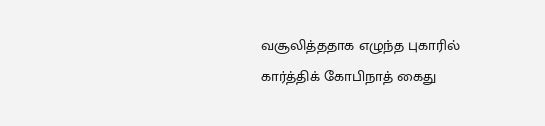வசூலித்ததாக எழுந்த புகாரில் கார்த்திக் கோபிநாத் கைது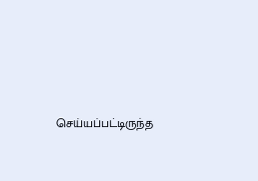செய்யப்பட்டிருந்த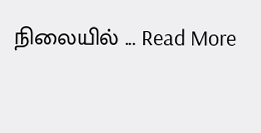நிலையில் ... Read More